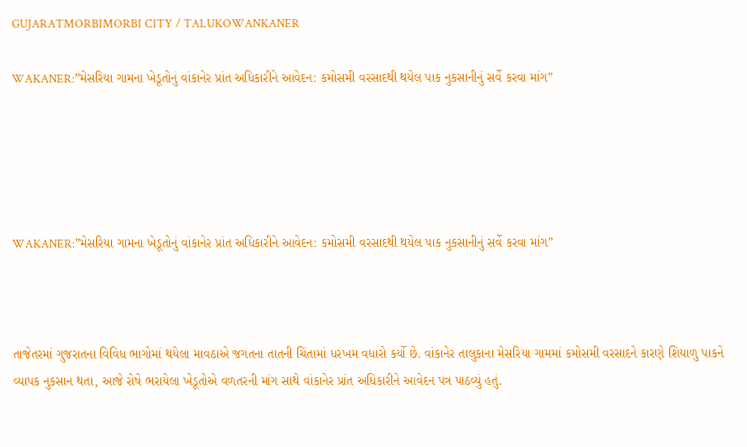GUJARATMORBIMORBI CITY / TALUKOWANKANER

WAKANER:”મેસરિયા ગામના ખેડૂતોનું વાંકાનેર પ્રાંત અધિકારીને આવેદન: કમોસમી વરસાદથી થયેલ પાક નુકસાનીનું સર્વે કરવા માંગ”





WAKANER:”મેસરિયા ગામના ખેડૂતોનું વાંકાનેર પ્રાંત અધિકારીને આવેદન: કમોસમી વરસાદથી થયેલ પાક નુકસાનીનું સર્વે કરવા માંગ”



તાજેતરમાં ગુજરાતના વિવિધ ભાગોમાં થયેલા માવઠાએ જગતના તાતની ચિંતામાં ધરખમ વધારો કર્યો છે. વાંકાનેર તાલુકાના મેસરિયા ગામમાં કમોસમી વરસાદને કારણે શિયાળુ પાકને વ્યાપક નુકસાન થતા, આજે રોષે ભરાયેલા ખેડૂતોએ વળતરની માંગ સાથે વાંકાનેર પ્રાંત અધિકારીને આવેદન પત્ર પાઠવ્યું હતું.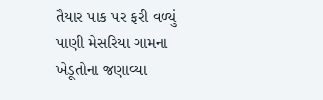તૈયાર પાક પર ફરી વળ્યું પાણી મેસરિયા ગામના ખેડૂતોના જણાવ્યા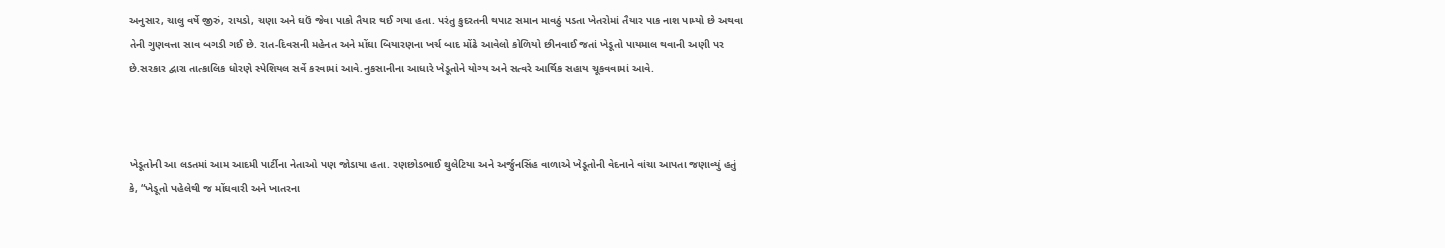અનુસાર, ચાલુ વર્ષે જીરું, રાયડો, ચણા અને ઘઉં જેવા પાકો તૈયાર થઈ ગયા હતા. પરંતુ કુદરતની થપાટ સમાન માવઠું પડતા ખેતરોમાં તૈયાર પાક નાશ પામ્યો છે અથવા તેની ગુણવત્તા સાવ બગડી ગઈ છે. રાત-દિવસની મહેનત અને મોંઘા બિયારણના ખર્ચ બાદ મોંઢે આવેલો કોળિયો છીનવાઈ જતાં ખેડૂતો પાયમાલ થવાની અણી પર છે.સરકાર દ્વારા તાત્કાલિક ધોરણે સ્પેશિયલ સર્વે કરવામાં આવે.નુકસાનીના આધારે ખેડૂતોને યોગ્ય અને સત્વરે આર્થિક સહાય ચૂકવવામાં આવે.



ખેડૂતોની આ લડતમાં આમ આદમી પાર્ટીના નેતાઓ પણ જોડાયા હતા. રણછોડભાઈ થુલેટિયા અને અર્જુનસિંહ વાળાએ ખેડૂતોની વેદનાને વાંચા આપતા જણાવ્યું હતું કે, “ખેડૂતો પહેલેથી જ મોંઘવારી અને ખાતરના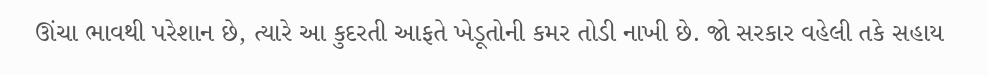ઊંચા ભાવથી પરેશાન છે, ત્યારે આ કુદરતી આફતે ખેડૂતોની કમર તોડી નાખી છે. જો સરકાર વહેલી તકે સહાય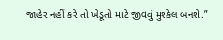જાહેર નહીં કરે તો ખેડૂતો માટે જીવવું મુશ્કેલ બનશે.”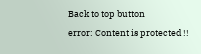Back to top button
error: Content is protected !!